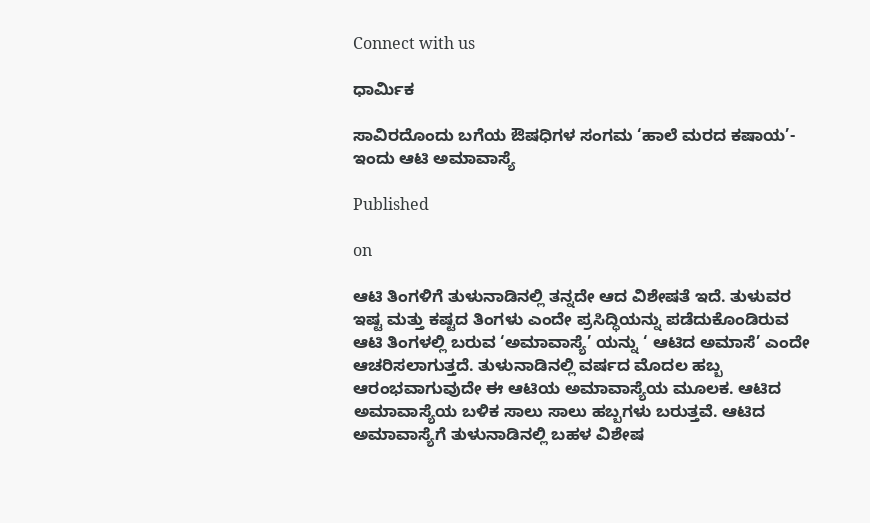Connect with us

ಧಾರ್ಮಿಕ

ಸಾವಿರದೊಂದು ಬಗೆಯ ಔಷಧಿಗಳ ಸಂಗಮ ‘ಹಾಲೆ ಮರದ ಕಷಾಯ’- ಇಂದು ಆಟಿ ಅಮಾವಾಸ್ಯೆ

Published

on

ಆಟಿ ತಿಂಗಳಿಗೆ ತುಳುನಾಡಿನಲ್ಲಿ ತನ್ನದೇ ಆದ ವಿಶೇಷತೆ ಇದೆ. ತುಳುವರ ಇಷ್ಟ ಮತ್ತು ಕಷ್ಟದ ತಿಂಗಳು ಎಂದೇ ಪ್ರಸಿದ್ಧಿಯನ್ನು ಪಡೆದುಕೊಂಡಿರುವ ಆಟಿ ತಿಂಗಳಲ್ಲಿ ಬರುವ ‘ಅಮಾವಾಸ್ಯೆ’ ಯನ್ನು ‘ ಆಟಿದ ಅಮಾಸೆ’ ಎಂದೇ ಆಚರಿಸಲಾಗುತ್ತದೆ. ತುಳುನಾಡಿನಲ್ಲಿ ವರ್ಷದ ಮೊದಲ ಹಬ್ಬ ಆರಂಭವಾಗುವುದೇ ಈ ಆಟಿಯ ಅಮಾವಾಸ್ಯೆಯ ಮೂಲಕ. ಆಟಿದ ಅಮಾವಾಸ್ಯೆಯ ಬಳಿಕ ಸಾಲು ಸಾಲು ಹಬ್ಬಗಳು ಬರುತ್ತವೆ. ಆಟಿದ ಅಮಾವಾಸ್ಯೆಗೆ ತುಳುನಾಡಿನಲ್ಲಿ ಬಹಳ ವಿಶೇಷ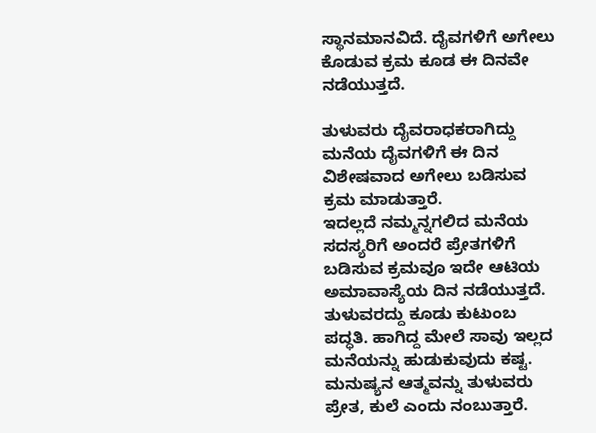ಸ್ಥಾನಮಾನವಿದೆ. ದೈವಗಳಿಗೆ ಅಗೇಲು ಕೊಡುವ ಕ್ರಮ ಕೂಡ ಈ ದಿನವೇ ನಡೆಯುತ್ತದೆ.

ತುಳುವರು ದೈವರಾಧಕರಾಗಿದ್ದು ಮನೆಯ ದೈವಗಳಿಗೆ ಈ ದಿನ ವಿಶೇಷವಾದ ಅಗೇಲು ಬಡಿಸುವ ಕ್ರಮ ಮಾಡುತ್ತಾರೆ.
ಇದಲ್ಲದೆ ನಮ್ಮನ್ನಗಲಿದ ಮನೆಯ ಸದಸ್ಯರಿಗೆ ಅಂದರೆ ಪ್ರೇತಗಳಿಗೆ ಬಡಿಸುವ ಕ್ರಮವೂ ಇದೇ ಆಟಿಯ ಅಮಾವಾಸ್ಯೆಯ ದಿನ ನಡೆಯುತ್ತದೆ. ತುಳುವರದ್ದು ಕೂಡು ಕುಟುಂಬ ಪದ್ಧತಿ. ಹಾಗಿದ್ದ ಮೇಲೆ ಸಾವು ಇಲ್ಲದ ಮನೆಯನ್ನು ಹುಡುಕುವುದು ಕಷ್ಟ. ಮನುಷ್ಯನ ಆತ್ಮವನ್ನು ತುಳುವರು ಪ್ರೇತ, ಕುಲೆ ಎಂದು ನಂಬುತ್ತಾರೆ.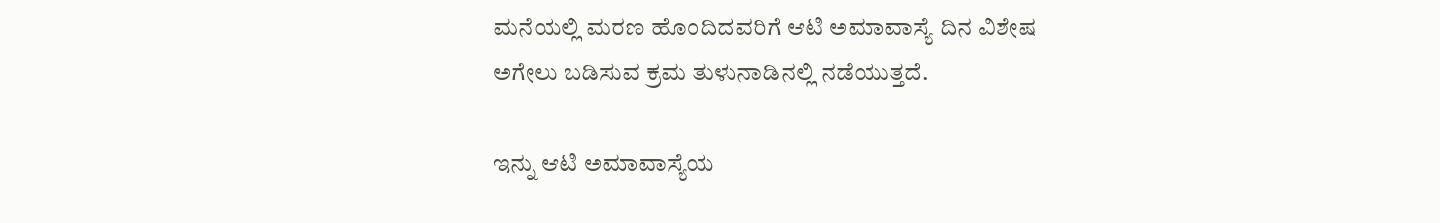ಮನೆಯಲ್ಲಿ ಮರಣ ಹೊಂದಿದವರಿಗೆ ಆಟಿ ಅಮಾವಾಸ್ಯೆ ದಿನ ವಿಶೇಷ ಅಗೇಲು ಬಡಿಸುವ ಕ್ರಮ ತುಳುನಾಡಿನಲ್ಲಿ ನಡೆಯುತ್ತದೆ.

ಇನ್ನು ಆಟಿ ಅಮಾವಾಸ್ಯೆಯ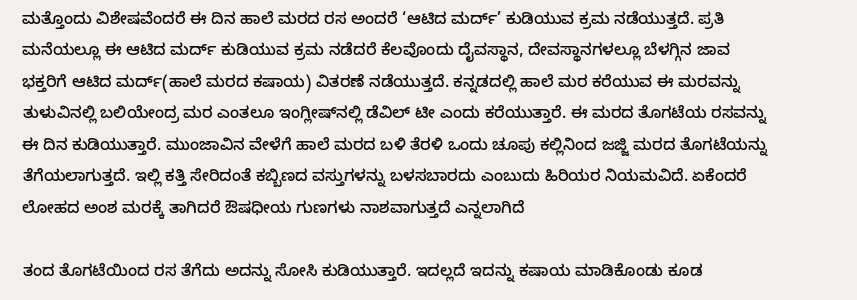ಮತ್ತೊಂದು ವಿಶೇಷವೆಂದರೆ ಈ ದಿನ ಹಾಲೆ ಮರದ ರಸ ಅಂದರೆ ‘ಆಟಿದ ಮರ್ದ್’ ಕುಡಿಯುವ ಕ್ರಮ ನಡೆಯುತ್ತದೆ. ಪ್ರತಿ ಮನೆಯಲ್ಲೂ ಈ ಆಟಿದ ಮರ್ದ್ ಕುಡಿಯುವ ಕ್ರಮ ನಡೆದರೆ ಕೆಲವೊಂದು ದೈವಸ್ಥಾನ, ದೇವಸ್ಥಾನಗಳಲ್ಲೂ ಬೆಳಗ್ಗಿನ ಜಾವ ಭಕ್ತರಿಗೆ ಆಟಿದ ಮರ್ದ್(ಹಾಲೆ ಮರದ ಕಷಾಯ) ವಿತರಣೆ ನಡೆಯುತ್ತದೆ. ಕನ್ನಡದಲ್ಲಿ ಹಾಲೆ ಮರ ಕರೆಯುವ ಈ ಮರವನ್ನು ತುಳುವಿನಲ್ಲಿ ಬಲಿಯೇಂದ್ರ ಮರ ಎಂತಲೂ ಇಂಗ್ಲೀಷ್‌ನಲ್ಲಿ ಡೆವಿಲ್ ಟೀ ಎಂದು ಕರೆಯುತ್ತಾರೆ. ಈ ಮರದ ತೊಗಟೆಯ ರಸವನ್ನು ಈ ದಿನ ಕುಡಿಯುತ್ತಾರೆ. ಮುಂಜಾವಿನ ವೇಳೆಗೆ ಹಾಲೆ ಮರದ ಬಳಿ ತೆರಳಿ ಒಂದು ಚೂಪು ಕಲ್ಲಿನಿಂದ ಜಜ್ಜಿ ಮರದ ತೊಗಟೆಯನ್ನು ತೆಗೆಯಲಾಗುತ್ತದೆ. ಇಲ್ಲಿ ಕತ್ತಿ ಸೇರಿದಂತೆ ಕಬ್ಬಿಣದ ವಸ್ತುಗಳನ್ನು ಬಳಸಬಾರದು ಎಂಬುದು ಹಿರಿಯರ ನಿಯಮವಿದೆ. ಏಕೆಂದರೆ ಲೋಹದ ಅಂಶ ಮರಕ್ಕೆ ತಾಗಿದರೆ ಔಷಧೀಯ ಗುಣಗಳು ನಾಶವಾಗುತ್ತದೆ ಎನ್ನಲಾಗಿದೆ

ತಂದ ತೊಗಟೆಯಿಂದ ರಸ ತೆಗೆದು ಅದನ್ನು ಸೋಸಿ ಕುಡಿಯುತ್ತಾರೆ. ಇದಲ್ಲದೆ ಇದನ್ನು ಕಷಾಯ ಮಾಡಿಕೊಂಡು ಕೂಡ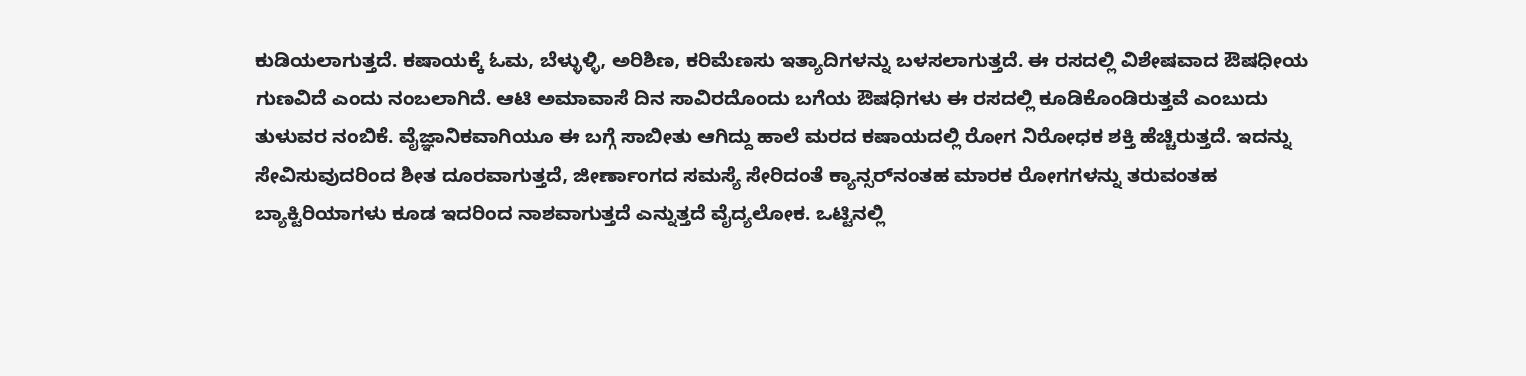ಕುಡಿಯಲಾಗುತ್ತದೆ. ಕಷಾಯಕ್ಕೆ ಓಮ, ಬೆಳ್ಳುಳ್ಳಿ, ಅರಿಶಿಣ, ಕರಿಮೆಣಸು ಇತ್ಯಾದಿಗಳನ್ನು ಬಳಸಲಾಗುತ್ತದೆ. ಈ ರಸದಲ್ಲಿ ವಿಶೇಷವಾದ ಔಷಧೀಯ ಗುಣವಿದೆ ಎಂದು ನಂಬಲಾಗಿದೆ. ಆಟಿ ಅಮಾವಾಸೆ ದಿನ ಸಾವಿರದೊಂದು ಬಗೆಯ ಔಷಧಿಗಳು ಈ ರಸದಲ್ಲಿ ಕೂಡಿಕೊಂಡಿರುತ್ತವೆ ಎಂಬುದು ತುಳುವರ ನಂಬಿಕೆ. ವೈಜ್ಞಾನಿಕವಾಗಿಯೂ ಈ ಬಗ್ಗೆ ಸಾಬೀತು ಆಗಿದ್ದು ಹಾಲೆ ಮರದ ಕಷಾಯದಲ್ಲಿ ರೋಗ ನಿರೋಧಕ ಶಕ್ತಿ ಹೆಚ್ಚಿರುತ್ತದೆ. ಇದನ್ನು ಸೇವಿಸುವುದರಿಂದ ಶೀತ ದೂರವಾಗುತ್ತದೆ, ಜೀರ್ಣಾಂಗದ ಸಮಸ್ಯೆ ಸೇರಿದಂತೆ ಕ್ಯಾನ್ಸರ್‌ನಂತಹ ಮಾರಕ ರೋಗಗಳನ್ನು ತರುವಂತಹ ಬ್ಯಾಕ್ಟಿರಿಯಾಗಳು ಕೂಡ ಇದರಿಂದ ನಾಶವಾಗುತ್ತದೆ ಎನ್ನುತ್ತದೆ ವೈದ್ಯಲೋಕ. ಒಟ್ಟಿನಲ್ಲಿ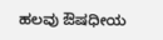ಹಲವು ಔಷಧೀಯ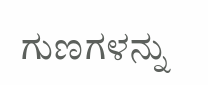ಗುಣಗಳನ್ನು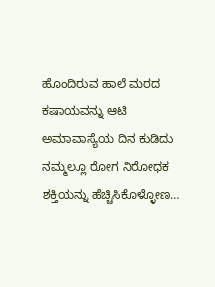ಹೊಂದಿರುವ ಹಾಲೆ ಮರದ ಕಷಾಯವನ್ನು ಆಟಿ ಅಮಾವಾಸ್ಯೆಯ ದಿನ ಕುಡಿದು ನಮ್ಮಲ್ಲೂ ರೋಗ ನಿರೋಧಕ ಶಕ್ತಿಯನ್ನು ಹೆಚ್ಚಿಸಿಕೊಳ್ಳೋಣ…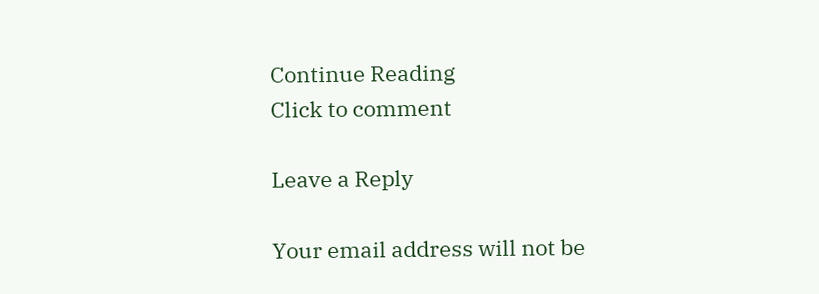Continue Reading
Click to comment

Leave a Reply

Your email address will not be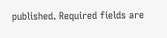published. Required fields are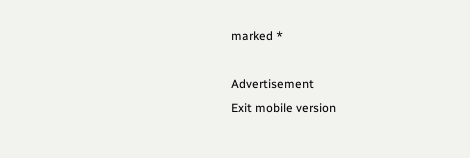marked *

Advertisement
Exit mobile version